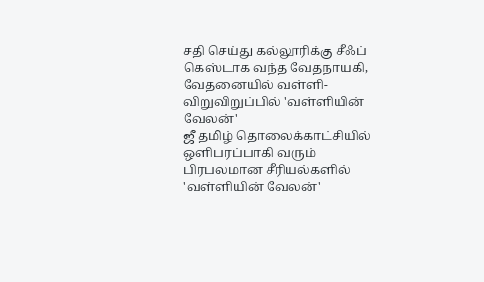சதி செய்து கல்லூரிக்கு சீஃப் கெஸ்டாக வந்த வேதநாயகி, வேதனையில் வள்ளி- விறுவிறுப்பில் 'வள்ளியின் வேலன்'
ஜீ தமிழ் தொலைக்காட்சியில் ஒளிபரப்பாகி வரும் பிரபலமான சீரியல்களில் 'வள்ளியின் வேலன்'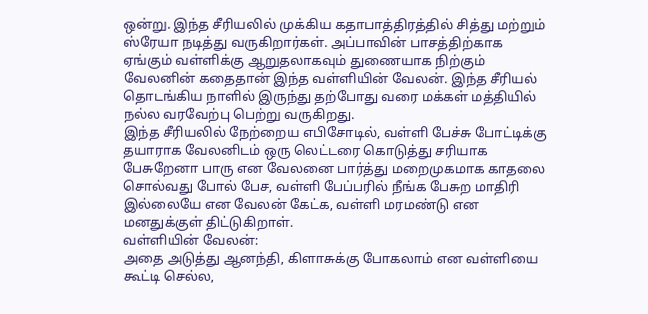ஒன்று. இந்த சீரியலில் முக்கிய கதாபாத்திரத்தில் சித்து மற்றும் ஸ்ரேயா நடித்து வருகிறார்கள். அப்பாவின் பாசத்திற்காக ஏங்கும் வள்ளிக்கு ஆறுதலாகவும் துணையாக நிற்கும் வேலனின் கதைதான் இந்த வள்ளியின் வேலன். இந்த சீரியல் தொடங்கிய நாளில் இருந்து தற்போது வரை மக்கள் மத்தியில் நல்ல வரவேற்பு பெற்று வருகிறது.
இந்த சீரியலில் நேற்றைய எபிசோடில், வள்ளி பேச்சு போட்டிக்கு தயாராக வேலனிடம் ஒரு லெட்டரை கொடுத்து சரியாக பேசுறேனா பாரு என வேலனை பார்த்து மறைமுகமாக காதலை சொல்வது போல் பேச, வள்ளி பேப்பரில் நீங்க பேசுற மாதிரி இல்லையே என வேலன் கேட்க, வள்ளி மரமண்டு என மனதுக்குள் திட்டுகிறாள்.
வள்ளியின் வேலன்:
அதை அடுத்து ஆனந்தி, கிளாசுக்கு போகலாம் என வள்ளியை கூட்டி செல்ல,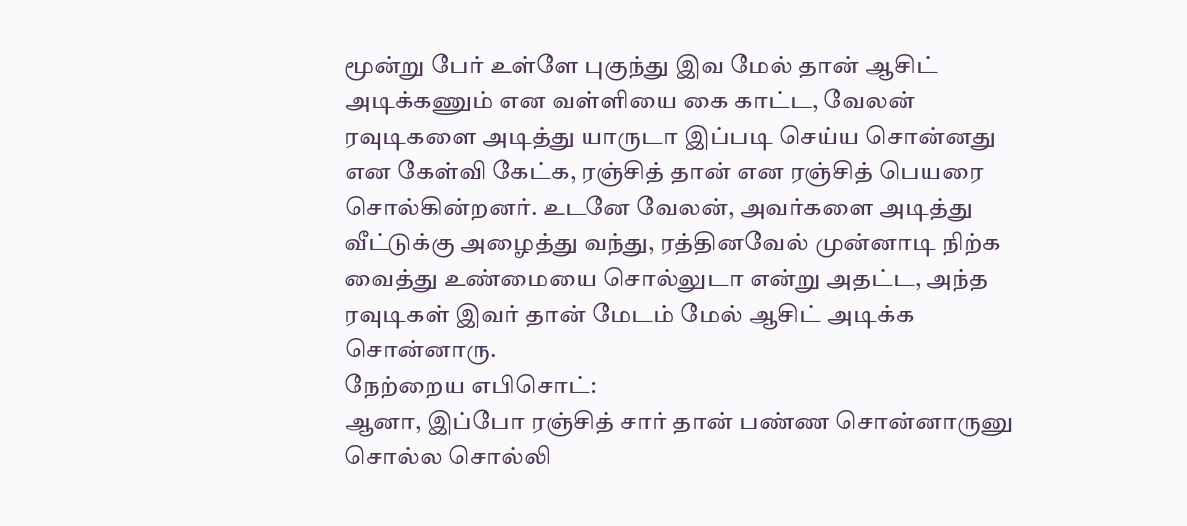மூன்று பேர் உள்ளே புகுந்து இவ மேல் தான் ஆசிட் அடிக்கணும் என வள்ளியை கை காட்ட, வேலன் ரவுடிகளை அடித்து யாருடா இப்படி செய்ய சொன்னது என கேள்வி கேட்க, ரஞ்சித் தான் என ரஞ்சித் பெயரை சொல்கின்றனர். உடனே வேலன், அவர்களை அடித்து வீட்டுக்கு அழைத்து வந்து, ரத்தினவேல் முன்னாடி நிற்க வைத்து உண்மையை சொல்லுடா என்று அதட்ட, அந்த ரவுடிகள் இவர் தான் மேடம் மேல் ஆசிட் அடிக்க சொன்னாரு.
நேற்றைய எபிசொட்:
ஆனா, இப்போ ரஞ்சித் சார் தான் பண்ண சொன்னாருனு சொல்ல சொல்லி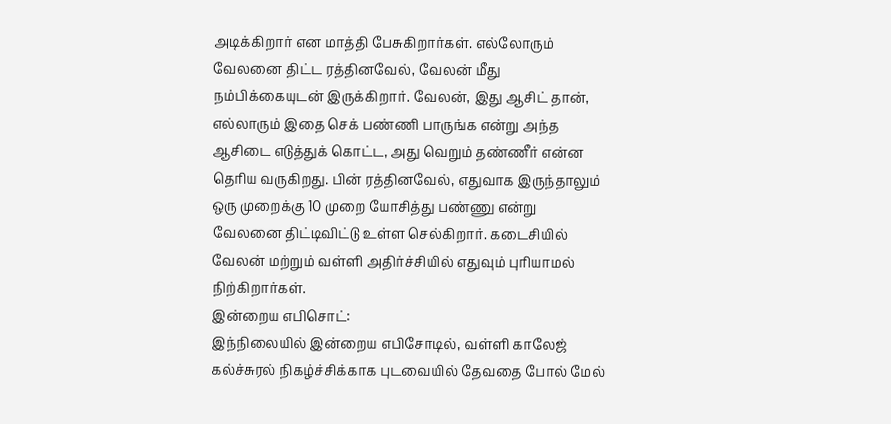அடிக்கிறார் என மாத்தி பேசுகிறார்கள். எல்லோரும் வேலனை திட்ட ரத்தினவேல், வேலன் மீது நம்பிக்கையுடன் இருக்கிறார். வேலன், இது ஆசிட் தான், எல்லாரும் இதை செக் பண்ணி பாருங்க என்று அந்த ஆசிடை எடுத்துக் கொட்ட, அது வெறும் தண்ணீர் என்ன தெரிய வருகிறது. பின் ரத்தினவேல், எதுவாக இருந்தாலும் ஒரு முறைக்கு 10 முறை யோசித்து பண்ணு என்று வேலனை திட்டிவிட்டு உள்ள செல்கிறார். கடைசியில் வேலன் மற்றும் வள்ளி அதிர்ச்சியில் எதுவும் புரியாமல் நிற்கிறார்கள்.
இன்றைய எபிசொட்:
இந்நிலையில் இன்றைய எபிசோடில், வள்ளி காலேஜ் கல்ச்சுரல் நிகழ்ச்சிக்காக புடவையில் தேவதை போல் மேல்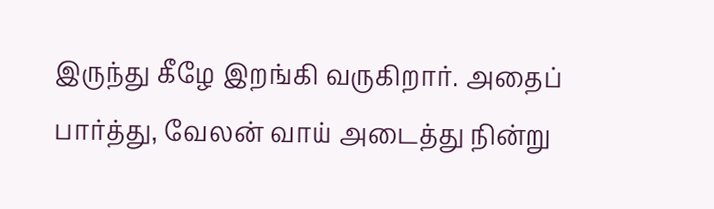இருந்து கீழே இறங்கி வருகிறார். அதைப் பார்த்து, வேலன் வாய் அடைத்து நின்று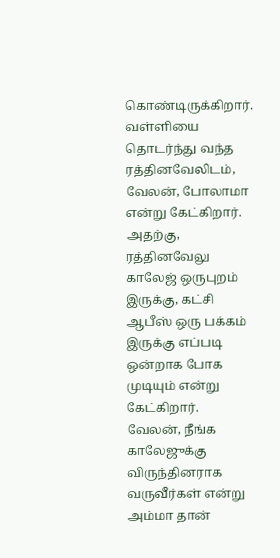கொண்டிருக்கிறார். வள்ளியை தொடர்ந்து வந்த ரத்தினவேலிடம், வேலன், போலாமா என்று கேட்கிறார். அதற்கு, ரத்தினவேலு காலேஜ் ஒருபுறம் இருக்கு, கட்சி ஆபீஸ் ஒரு பக்கம் இருக்கு எப்படி ஒன்றாக போக முடியும் என்று கேட்கிறார். வேலன், நீங்க காலேஜுக்கு விருந்தினராக வருவீர்கள் என்று அம்மா தான்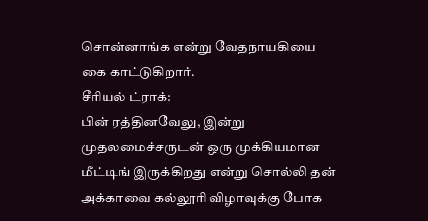சொன்னாங்க என்று வேதநாயகியை கை காட்டுகிறார்.
சீரியல் ட்ராக்:
பின் ரத்தினவேலு, இன்று முதலமைச்சருடன் ஒரு முக்கியமான மீட்டிங் இருக்கிறது என்று சொல்லி தன் அக்காவை கல்லூரி விழாவுக்கு போக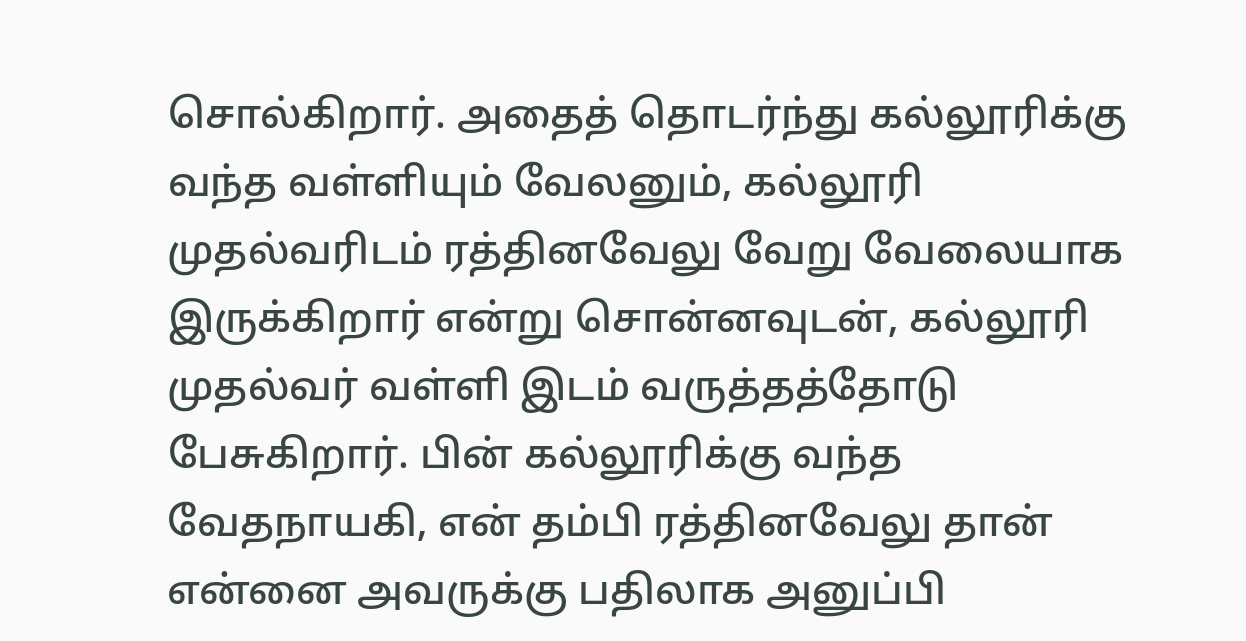சொல்கிறார். அதைத் தொடர்ந்து கல்லூரிக்கு வந்த வள்ளியும் வேலனும், கல்லூரி முதல்வரிடம் ரத்தினவேலு வேறு வேலையாக இருக்கிறார் என்று சொன்னவுடன், கல்லூரி முதல்வர் வள்ளி இடம் வருத்தத்தோடு பேசுகிறார். பின் கல்லூரிக்கு வந்த வேதநாயகி, என் தம்பி ரத்தினவேலு தான் என்னை அவருக்கு பதிலாக அனுப்பி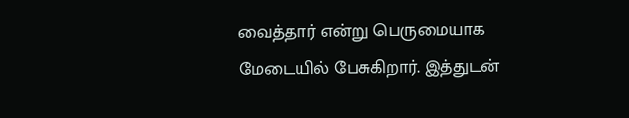வைத்தார் என்று பெருமையாக மேடையில் பேசுகிறார். இத்துடன்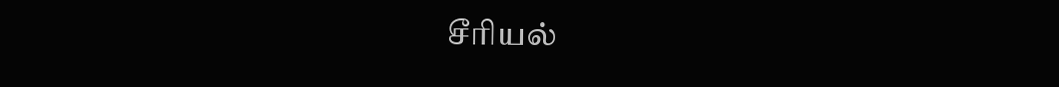சீரியல்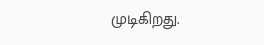முடிகிறது.